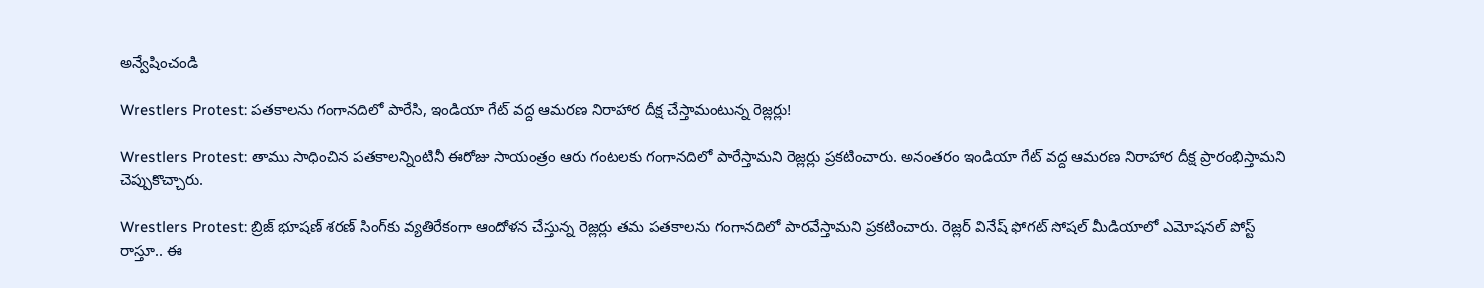అన్వేషించండి

Wrestlers Protest: పతకాలను గంగానదిలో పారేసి, ఇండియా గేట్ వద్ద ఆమరణ నిరాహార దీక్ష చేస్తామంటున్న రెజ్లర్లు!

Wrestlers Protest: తాము సాధించిన పతకాలన్నింటినీ ఈరోజు సాయంత్రం ఆరు గంటలకు గంగానదిలో పారేస్తామని రెజ్లర్లు ప్రకటించారు. అనంతరం ఇండియా గేట్ వద్ద ఆమరణ నిరాహార దీక్ష ప్రారంభిస్తామని చెప్పుకొచ్చారు.

Wrestlers Protest: బ్రిజ్ భూషణ్ శరణ్ సింగ్‌కు వ్యతిరేకంగా ఆందోళన చేస్తున్న రెజ్లర్లు తమ పతకాలను గంగానదిలో పారవేస్తామని ప్రకటించారు. రెజ్లర్ వినేష్ ఫోగట్ సోషల్ మీడియాలో ఎమోషనల్ పోస్ట్ రాస్తూ.. ఈ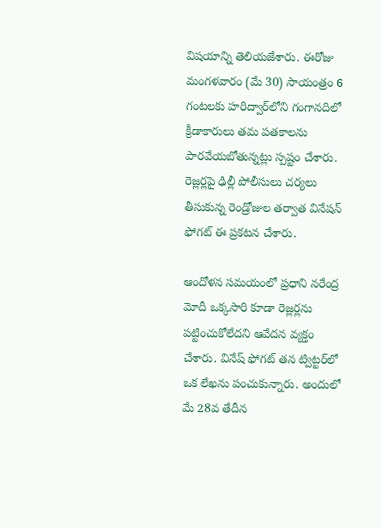విషయాన్ని తెలియజేశారు. ఈరోజు మంగళవారం (మే 30) సాయంత్రం 6 గంటలకు హరిద్వార్‌లోని గంగానదిలో క్రీడాకారులు తమ పతకాలను పారవేయబోతున్నట్లు స్పష్టం చేశారు. రెజ్లర్లపై ఢిల్లీ పోలీసులు చర్యలు తీసుకున్న రెండ్రోజుల తర్వాత వినేషన్ ఫోగట్ ఈ ప్రకటన చేశారు.

ఆందోళన సమయంలో ప్రధాని నరేంద్ర మోదీ ఒక్కసారి కూడా రెజ్లర్లను పట్టించుకోలేదని ఆవేదన వ్యక్తం చేశారు. వినేష్ ఫోగట్ తన ట్విట్టర్‌లో ఒక లేఖను పంచుకున్నారు. అందులో మే 28వ తేదీన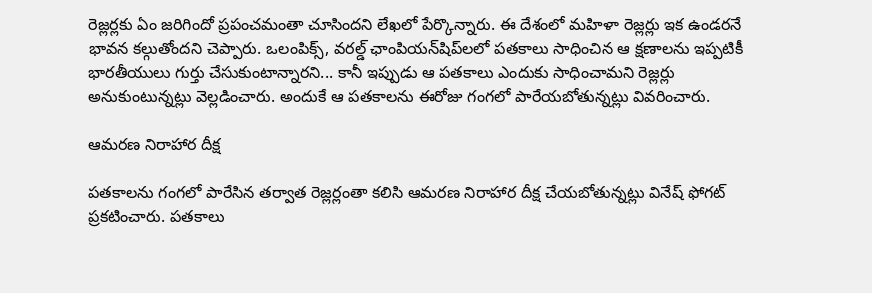రెజ్లర్లకు ఏం జరిగిందో ప్రపంచమంతా చూసిందని లేఖలో పేర్కొన్నారు. ఈ దేశంలో మహిళా రెజ్లర్లు ఇక ఉండరనే భావన కల్గుతోందని చెప్పారు. ఒలంపిక్స్, వరల్డ్ ఛాంపియన్‌షిప్‌లలో పతకాలు సాధించిన ఆ క్షణాలను ఇప్పటికీ భారతీయులు గుర్తు చేసుకుంటాన్నారని... కానీ ఇప్పుడు ఆ పతకాలు ఎందుకు సాధించామని రెజ్లర్లు అనుకుంటున్నట్లు వెల్లడించారు. అందుకే ఆ పతకాలను ఈరోజు గంగలో పారేయబోతున్నట్లు వివరించారు.

ఆమరణ నిరాహార దీక్ష

పతకాలను గంగలో పారేసిన తర్వాత రెజ్లర్లంతా కలిసి ఆమరణ నిరాహార దీక్ష చేయబోతున్నట్లు వినేష్ ఫోగట్ ప్రకటించారు. పతకాలు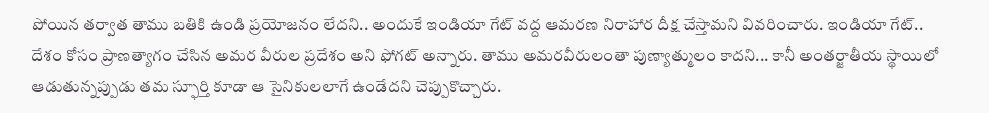పోయిన తర్వాత తాము బతికి ఉండి ప్రయోజనం లేదని.. అందుకే ఇండియా గేట్ వద్ద ఆమరణ నిరాహార దీక్ష చేస్తామని వివరించారు. ఇండియా గేట్.. దేశం కోసం ప్రాణత్యాగం చేసిన అమర వీరుల ప్రదేశం అని ఫోగట్ అన్నారు. తాము అమరవీరులంతా పుణ్యాత్ములం కాదని... కానీ అంతర్జాతీయ స్థాయిలో ఆడుతున్నప్పుడు తమ స్ఫూర్తి కూడా ఆ సైనికులలాగే ఉండేదని చెప్పుకొచ్చారు.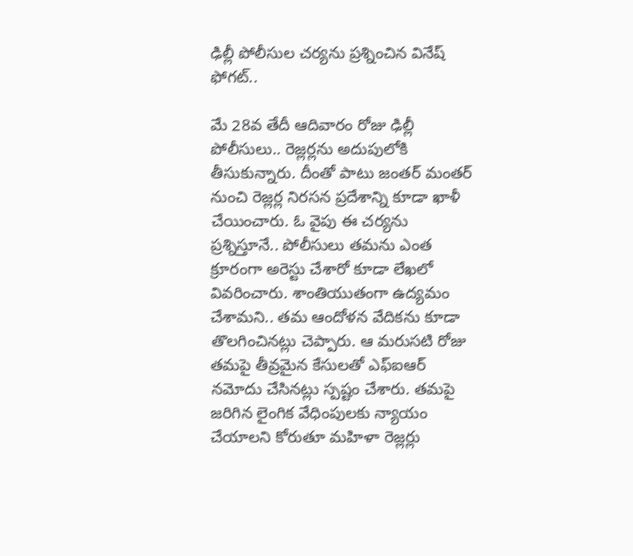ఢిల్లీ పోలీసుల చర్యను ప్రశ్నించిన వినేష్ ఫోగట్..

మే 28వ తేదీ ఆదివారం రోజు ఢిల్లీ పోలీసులు.. రెజ్లర్లను అదుపులోకి తీసుకున్నారు. దీంతో పాటు జంతర్ మంతర్ నుంచి రెజ్లర్ల నిరసన ప్రదేశాన్ని కూడా ఖాళీ చేయించారు. ఓ వైపు ఈ చర్యను ప్రశ్నిస్తూనే.. పోలీసులు తమను ఎంత క్రూరంగా అరెస్టు చేశారో కూడా లేఖలో వివరించారు. శాంతియుతంగా ఉద్యమం చేశామని.. తమ ఆందోళన వేదికను కూడా తొలగించినట్లు చెప్పారు. ఆ మరుసటి రోజు తమపై తీవ్రమైన కేసులతో ఎఫ్ఐఆర్ నమోదు చేసినట్లు స్పష్టం చేశారు. తమపై జరిగిన లైంగిక వేధింపులకు న్యాయం చేయాలని కోరుతూ మహిళా రెజ్లర్లు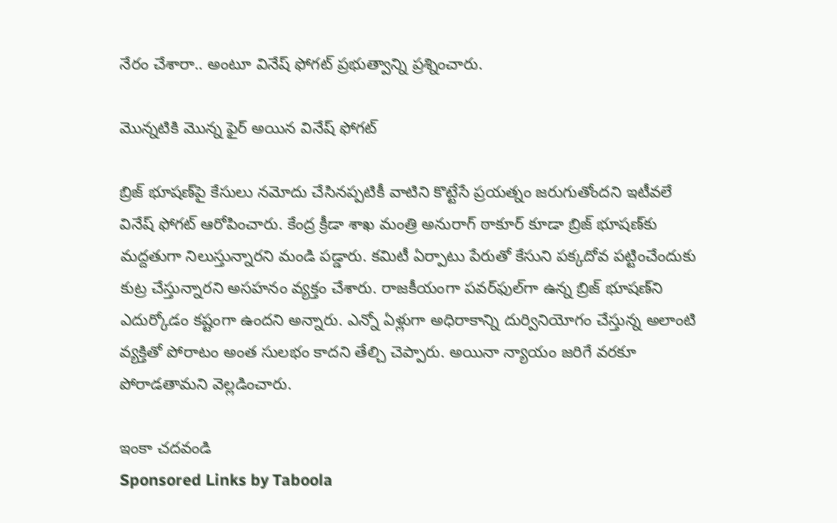నేరం చేశారా.. అంటూ వినేష్ ఫోగట్ ప్రభుత్వాన్ని ప్రశ్నించారు.

మొన్నటికి మొన్న ఫైర్ అయిన వినేష్ ఫోగట్

బ్రిజ్‌ భూషణ్‌పై కేసులు నమోదు చేసినప్పటికీ వాటిని కొట్టేసే ప్రయత్నం జరుగుతోందని ఇటీవలే వినేష్ ఫోగట్ ఆరోపించారు. కేంద్ర క్రీడా శాఖ మంత్రి అనురాగ్ ఠాకూర్ కూడా బ్రిజ్ భూషణ్‌కు మద్దతుగా నిలుస్తున్నారని మండి పడ్డారు. కమిటీ ఏర్పాటు పేరుతో కేసుని పక్కదోవ పట్టించేందుకు కుట్ర చేస్తున్నారని అసహనం వ్యక్తం చేశారు. రాజకీయంగా పవర్‌ఫుల్‌గా ఉన్న బ్రిజ్ భూషణ్‌ని ఎదుర్కోడం కష్టంగా ఉందని అన్నారు. ఎన్నో ఏళ్లుగా అధిరాకాన్ని దుర్వినియోగం చేస్తున్న అలాంటి వ్యక్తితో పోరాటం అంత సులభం కాదని తేల్చి చెప్పారు. అయినా న్యాయం జరిగే వరకూ పోరాడతామని వెల్లడించారు.

ఇంకా చదవండి
Sponsored Links by Taboola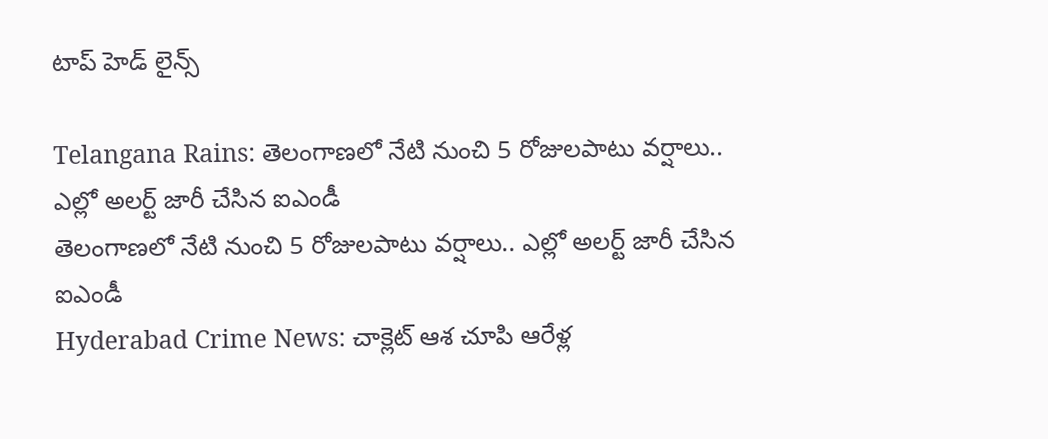టాప్ హెడ్ లైన్స్

Telangana Rains: తెలంగాణలో నేటి నుంచి 5 రోజులపాటు వర్షాలు.. ఎల్లో అలర్ట్ జారీ చేసిన ఐఎండీ
తెలంగాణలో నేటి నుంచి 5 రోజులపాటు వర్షాలు.. ఎల్లో అలర్ట్ జారీ చేసిన ఐఎండీ
Hyderabad Crime News: చాక్లెట్ ఆశ చూపి ఆరేళ్ల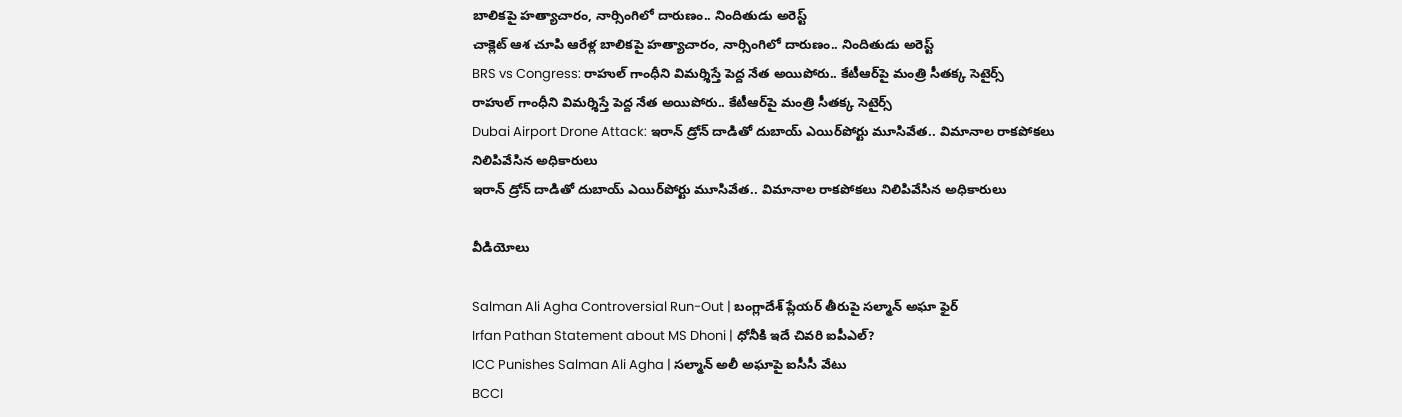బాలికపై హత్యాచారం, నార్సింగిలో దారుణం.. నిందితుడు అరెస్ట్
చాక్లెట్ ఆశ చూపి ఆరేళ్ల బాలికపై హత్యాచారం, నార్సింగిలో దారుణం.. నిందితుడు అరెస్ట్
BRS vs Congress: రాహుల్ గాంధీని విమర్శిస్తే పెద్ద నేత అయిపోరు.. కేటీఆర్‌పై మంత్రి సీతక్క సెటైర్స్
రాహుల్ గాంధీని విమర్శిస్తే పెద్ద నేత అయిపోరు.. కేటీఆర్‌పై మంత్రి సీతక్క సెటైర్స్
Dubai Airport Drone Attack: ఇరాన్ డ్రోన్ దాడితో దుబాయ్ ఎయిర్‌పోర్టు మూసివేత.. విమానాల రాకపోకలు నిలిపివేసిన అధికారులు
ఇరాన్ డ్రోన్ దాడితో దుబాయ్ ఎయిర్‌పోర్టు మూసివేత.. విమానాల రాకపోకలు నిలిపివేసిన అధికారులు

వీడియోలు

Salman Ali Agha Controversial Run-Out | బంగ్లాదేశ్ ప్లేయర్ తీరుపై సల్మాన్ అఘా ఫైర్
Irfan Pathan Statement about MS Dhoni | ధోనీకి ఇదే చివరి ఐపీఎల్?
ICC Punishes Salman Ali Agha | సల్మాన్ అలీ అఘాపై ఐసీసీ వేటు
BCCI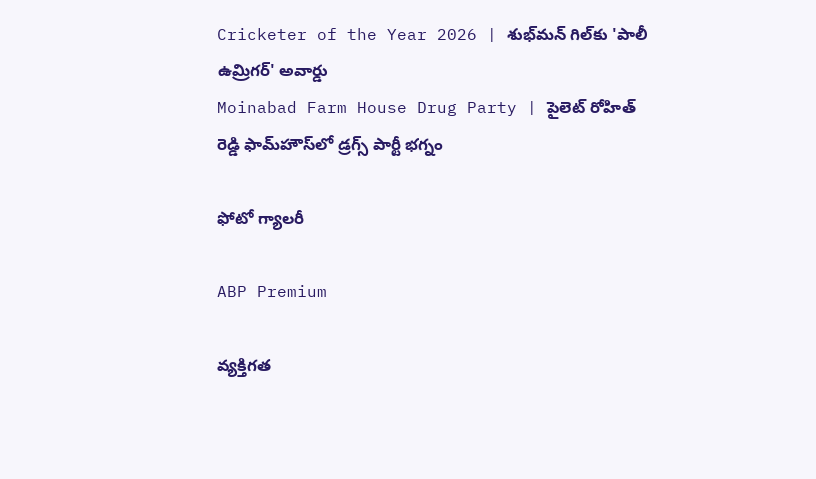Cricketer of the Year 2026 | శుభ్‌మన్ గిల్‌కు 'పాలీ ఉమ్రిగర్' అవార్డు
Moinabad Farm House Drug Party | పైలెట్ రోహిత్ రెడ్డి ఫామ్‌హౌస్‌లో డ్రగ్స్ పార్టీ భగ్నం

ఫోటో గ్యాలరీ

ABP Premium

వ్యక్తిగత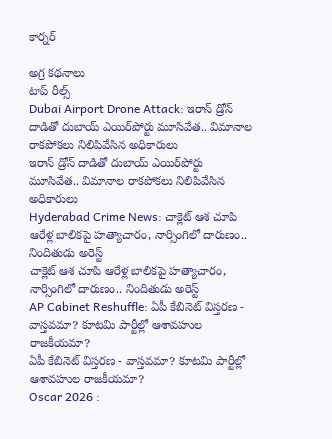కార్నర్

అగ్ర కథనాలు
టాప్ రీల్స్
Dubai Airport Drone Attack: ఇరాన్ డ్రోన్ దాడితో దుబాయ్ ఎయిర్‌పోర్టు మూసివేత.. విమానాల రాకపోకలు నిలిపివేసిన అధికారులు
ఇరాన్ డ్రోన్ దాడితో దుబాయ్ ఎయిర్‌పోర్టు మూసివేత.. విమానాల రాకపోకలు నిలిపివేసిన అధికారులు
Hyderabad Crime News: చాక్లెట్ ఆశ చూపి ఆరేళ్ల బాలికపై హత్యాచారం, నార్సింగిలో దారుణం.. నిందితుడు అరెస్ట్
చాక్లెట్ ఆశ చూపి ఆరేళ్ల బాలికపై హత్యాచారం, నార్సింగిలో దారుణం.. నిందితుడు అరెస్ట్
AP Cabinet Reshuffle: ఏపీ కేబినెట్ విస్తరణ - వాస్తవమా? కూటమి పార్టీల్లో ఆశావహుల రాజకీయమా?
ఏపీ కేబినెట్ విస్తరణ - వాస్తవమా? కూటమి పార్టీల్లో ఆశావహుల రాజకీయమా?
Oscar 2026 :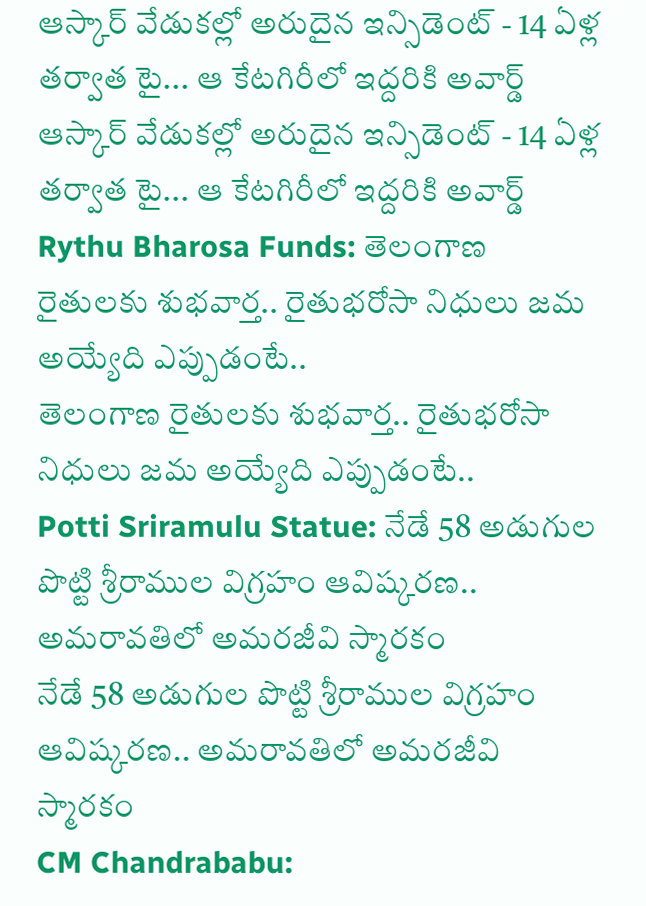ఆస్కార్ వేడుకల్లో అరుదైన ఇన్సిడెంట్ - 14 ఏళ్ల తర్వాత టై... ఆ కేటగిరీలో ఇద్దరికి అవార్డ్
ఆస్కార్ వేడుకల్లో అరుదైన ఇన్సిడెంట్ - 14 ఏళ్ల తర్వాత టై... ఆ కేటగిరీలో ఇద్దరికి అవార్డ్
Rythu Bharosa Funds: తెలంగాణ రైతులకు శుభ‌వార్త.. రైతుభ‌రోసా నిధులు జమ అయ్యేది ఎప్పుడంటే..
తెలంగాణ రైతులకు శుభ‌వార్త.. రైతుభ‌రోసా నిధులు జమ అయ్యేది ఎప్పుడంటే..
Potti Sriramulu Statue: నేడే 58 అడుగుల పొట్టి శ్రీరాముల విగ్రహం ఆవిష్కరణ.. అమరావతిలో అమరజీవి స్మారకం
నేడే 58 అడుగుల పొట్టి శ్రీరాముల విగ్రహం ఆవిష్కరణ.. అమరావతిలో అమరజీవి స్మారకం
CM Chandrababu: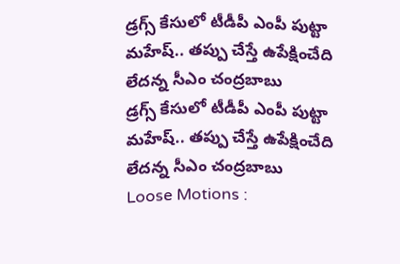డ్రగ్స్ కేసులో టీడీపీ ఎంపీ పుట్టా మహేష్‌.. తప్పు చేస్తే ఉపేక్షించేది లేదన్న సీఎం చంద్రబాబు
డ్రగ్స్ కేసులో టీడీపీ ఎంపీ పుట్టా మహేష్‌.. తప్పు చేస్తే ఉపేక్షించేది లేదన్న సీఎం చంద్రబాబు
Loose Motions :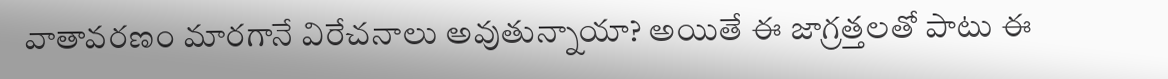వాతావరణం మారగానే విరేచనాలు అవుతున్నాయా? అయితే ఈ జాగ్రత్తలతో పాటు ఈ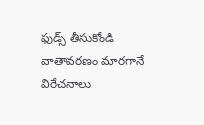ఫుడ్స్ తీసుకోండి
వాతావరణం మారగానే విరేచనాలు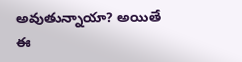అవుతున్నాయా? అయితే ఈ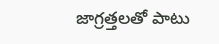జాగ్రత్తలతో పాటు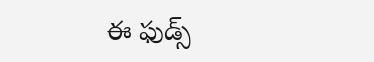ఈ ఫుడ్స్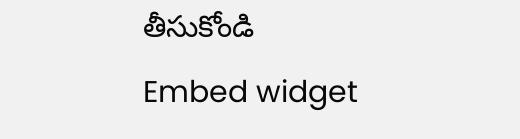తీసుకోండి
Embed widget